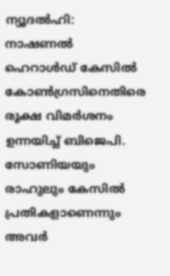ന്യൂദൽഹി: നാഷണൽ ഹെറാൾഡ് കേസിൽ കോൺഗ്രസിനെതിരെ രൂക്ഷ വിമർശനം ഉന്നയിച്ച് ബിജെപി. സോണിയയും രാഹുലും കേസിൽ പ്രതികളാണെന്നും അവർ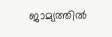ജാമ്യത്തിൽ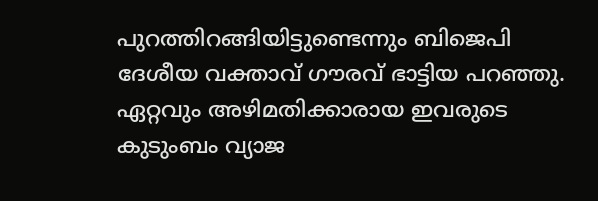പുറത്തിറങ്ങിയിട്ടുണ്ടെന്നും ബിജെപി ദേശീയ വക്താവ് ഗൗരവ് ഭാട്ടിയ പറഞ്ഞു.
ഏറ്റവും അഴിമതിക്കാരായ ഇവരുടെ കുടുംബം വ്യാജ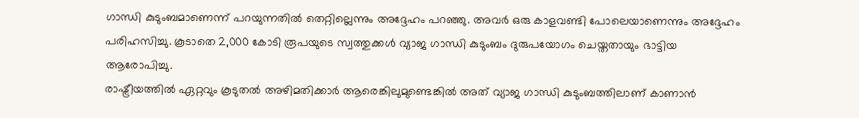ഗാന്ധി കുടുംബമാണെന്ന് പറയുന്നതിൽ തെറ്റില്ലെന്നും അദ്ദേഹം പറഞ്ഞു. അവർ ഒരു കാളവണ്ടി പോലെയാണെന്നും അദ്ദേഹം പരിഹസിച്ചു. കൂടാതെ 2,000 കോടി രൂപയുടെ സ്വത്തുക്കൾ വ്യാജ ഗാന്ധി കുടുംബം ദുരുപയോഗം ചെയ്തതായും ഭാട്ടിയ ആരോപിച്ചു.
രാഷ്ട്രീയത്തിൽ ഏറ്റവും കൂടുതൽ അഴിമതിക്കാർ ആരെങ്കിലുമുണ്ടെങ്കിൽ അത് വ്യാജ ഗാന്ധി കുടുംബത്തിലാണ് കാണാൻ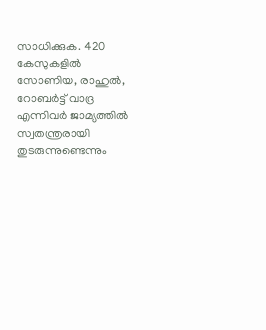സാധിക്കുക. 420 കേസുകളിൽ സോണിയ, രാഹുൽ, റോബർട്ട് വാദ്ര എന്നിവർ ജാമ്യത്തിൽ സ്വതന്ത്രരായി തുടരുന്നുണ്ടെന്നും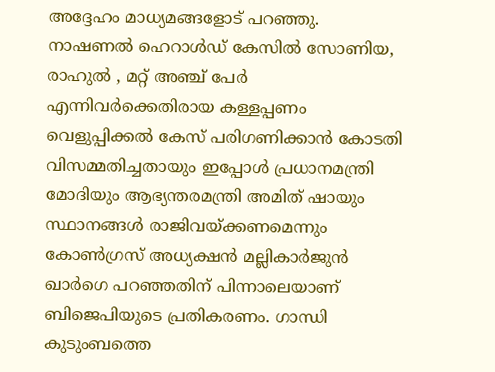അദ്ദേഹം മാധ്യമങ്ങളോട് പറഞ്ഞു.
നാഷണൽ ഹെറാൾഡ് കേസിൽ സോണിയ, രാഹുൽ , മറ്റ് അഞ്ച് പേർ എന്നിവർക്കെതിരായ കള്ളപ്പണം വെളുപ്പിക്കൽ കേസ് പരിഗണിക്കാൻ കോടതി വിസമ്മതിച്ചതായും ഇപ്പോൾ പ്രധാനമന്ത്രി മോദിയും ആഭ്യന്തരമന്ത്രി അമിത് ഷായും സ്ഥാനങ്ങൾ രാജിവയ്ക്കണമെന്നും കോൺഗ്രസ് അധ്യക്ഷൻ മല്ലികാർജുൻ ഖാർഗെ പറഞ്ഞതിന് പിന്നാലെയാണ് ബിജെപിയുടെ പ്രതികരണം. ഗാന്ധി കുടുംബത്തെ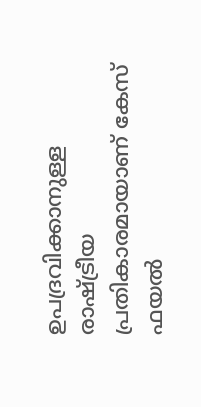ഉപദ്രവിക്കാനുള്ള രാഷ്ട്രീയ പ്രതികാരമായാണ് കേസ് ഫയൽ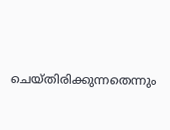ചെയ്തിരിക്കുന്നതെന്നും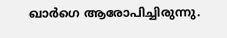ഖാർഗെ ആരോപിച്ചിരുന്നു.